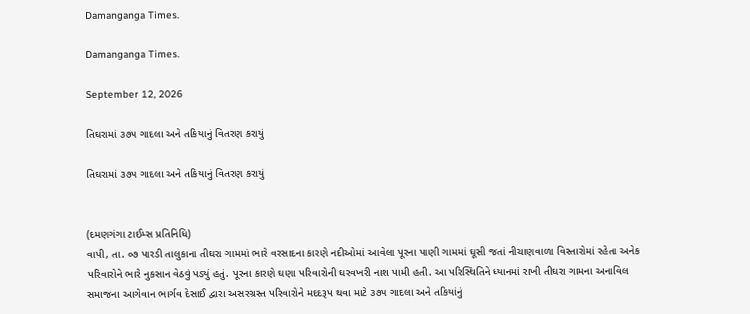Damanganga Times.

Damanganga Times.

September 12, 2026

તિઘરામાં ૩૭૫ ગાદલા અને તકિયાનું વિતરણ કરાયું

તિઘરામાં ૩૭૫ ગાદલા અને તકિયાનું વિતરણ કરાયું


(દમણગંગા ટાઈમ્સ પ્રતિનિધિ)
વાપી, તા. ૦૭ પારડી તાલુકાના તીઘરા ગામમાં ભારે વરસાદના કારણે નદીઓમાં આવેલા પૂરના પાણી ગામમાં ઘૂસી જતાં નીચાણવાળા વિસ્તારોમાં રહેતા અનેક પરિવારોને ભારે નુકસાન વેઠવું પડ્યું હતું. પૂરના કારણે ઘણા પરિવારોની ઘરવખરી નાશ પામી હતી. આ પરિસ્થિતિને ધ્યાનમાં રાખી તીઘરા ગામના અનાવિલ સમાજના આગેવાન ભાર્ગવ દેસાઈ દ્વારા અસરગ્રસ્ત પરિવારોને મદદરૂપ થવા માટે ૩૭૫ ગાદલા અને તકિયાંનું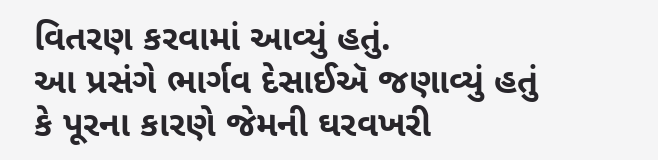વિતરણ કરવામાં આવ્યું હતું.
આ પ્રસંગે ભાર્ગવ દેસાઈઍ જણાવ્યું હતું કે પૂરના કારણે જેમની ઘરવખરી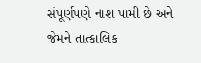સંપૂર્ણપણે નાશ પામી છે અને જેમને તાત્કાલિક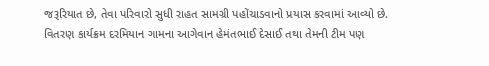જરૂરિયાત છે, તેવા પરિવારો સુધી રાહત સામગ્રી પહોંચાડવાનો પ્રયાસ કરવામાં આવ્યો છે. વિતરણ કાર્યક્રમ દરમિયાન ગામના આગેવાન હેમંતભાઈ દેસાઈ તથા તેમની ટીમ પણ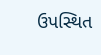ઉપસ્થિત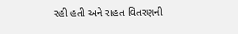રહી હતી અને રાહત વિતરણની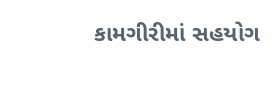કામગીરીમાં સહયોગ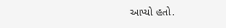આપ્યો હતો.